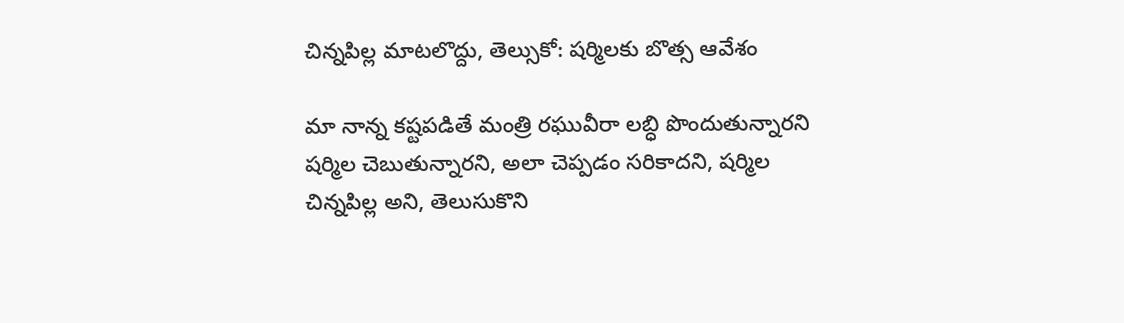చిన్నపిల్ల మాటలొద్దు, తెల్సుకో: షర్మిలకు బొత్స ఆవేశం

మా నాన్న కష్టపడితే మంత్రి రఘువీరా లబ్ధి పొందుతున్నారని షర్మిల చెబుతున్నారని, అలా చెప్పడం సరికాదని, షర్మిల చిన్నపిల్ల అని, తెలుసుకొని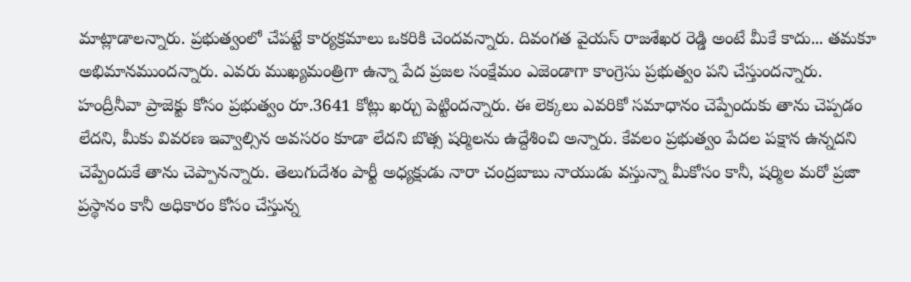మాట్లాడాలన్నారు. ప్రభుత్వంలో చేపట్టే కార్యక్రమాలు ఒకరికి చెందవన్నారు. దివంగత వైయస్ రాజశేఖర రెడ్డి అంటే మీకే కాదు... తమకూ అభిమానముందన్నారు. ఎవరు ముఖ్యమంత్రిగా ఉన్నా పేద ప్రజల సంక్షేమం ఎజెండాగా కాంగ్రెసు ప్రభుత్వం పని చేస్తుందన్నారు.
హంద్రీనీవా ప్రాజెక్టు కోసం ప్రభుత్వం రూ.3641 కోట్లు ఖర్చు పెట్టిందన్నారు. ఈ లెక్కలు ఎవరికో సమాధానం చెప్పేందుకు తాను చెప్పడం లేదని, మీకు వివరణ ఇవ్వాల్సిన అవసరం కూడా లేదని బొత్స షర్మిలను ఉద్దేశించి అన్నారు. కేవలం ప్రభుత్వం పేదల పక్షాన ఉన్నదని చెప్పేందుకే తాను చెప్పానన్నారు. తెలుగుదేశం పార్టీ అధ్యక్షుడు నారా చంద్రబాబు నాయుడు వస్తున్నా మీకోసం కానీ, షర్మిల మరో ప్రజా ప్రస్థానం కానీ అధికారం కోసం చేస్తున్న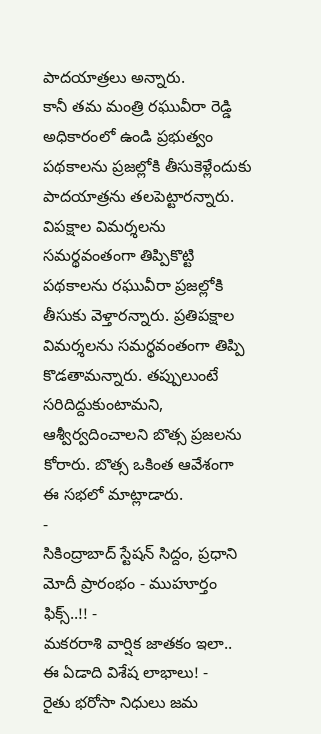పాదయాత్రలు అన్నారు.
కానీ తమ మంత్రి రఘువీరా రెడ్డి అధికారంలో ఉండి ప్రభుత్వం పథకాలను ప్రజల్లోకి తీసుకెళ్లేందుకు పాదయాత్రను తలపెట్టారన్నారు. విపక్షాల విమర్శలను సమర్థవంతంగా తిప్పికొట్టి పథకాలను రఘువీరా ప్రజల్లోకి తీసుకు వెళ్తారన్నారు. ప్రతిపక్షాల విమర్శలను సమర్థవంతంగా తిప్పి కొడతామన్నారు. తప్పులుంటే సరిదిద్దుకుంటామని, ఆశ్వీర్వదించాలని బొత్స ప్రజలను కోరారు. బొత్స ఒకింత ఆవేశంగా ఈ సభలో మాట్లాడారు.
-
సికింద్రాబాద్ స్టేషన్ సిద్దం, ప్రధాని మోదీ ప్రారంభం - ముహూర్తం ఫిక్స్..!! -
మకరరాశి వార్షిక జాతకం ఇలా.. ఈ ఏడాది విశేష లాభాలు! -
రైతు భరోసా నిధులు జమ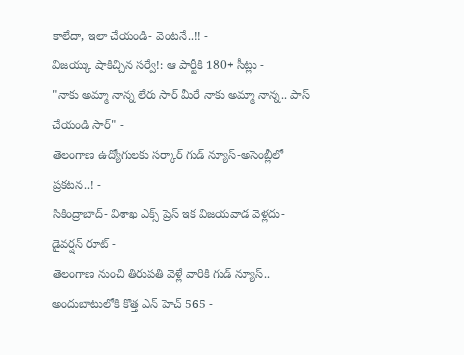కాలేదా, ఇలా చేయండి- వెంటనే..!! -
విజయ్కు షాకిచ్చిన సర్వే!: ఆ పార్టీకి 180+ సీట్లు -
"నాకు అమ్మా నాన్న లేరు సార్ మీరే నాకు అమ్మా నాన్న.. పాస్ చేయండి సార్" -
తెలంగాణ ఉద్యోగులకు సర్కార్ గుడ్ న్యూస్-అసెంబ్లీలో ప్రకటన..! -
సికింద్రాబాద్- విశాఖ ఎక్స్ ప్రెస్ ఇక విజయవాడ వెళ్లదు- డైవర్షన్ రూట్ -
తెలంగాణ నుంచి తిరుపతి వెళ్లే వారికి గుడ్ న్యూస్.. అందుబాటులోకి కొత్త ఎన్ హెచ్ 565 -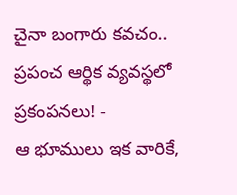చైనా బంగారు కవచం.. ప్రపంచ ఆర్థిక వ్యవస్థలో ప్రకంపనలు! -
ఆ భూములు ఇక వారికే,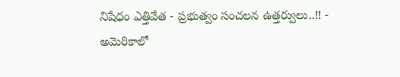నిషేధం ఎత్తివేత - ప్రభుత్వం సంచలన ఉత్తర్వులు..!! -
అమెరికాలో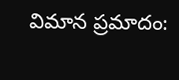విమాన ప్రమాదం: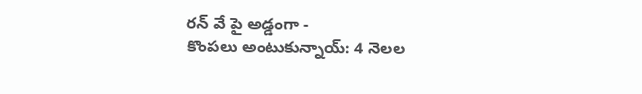రన్ వే పై అడ్డంగా -
కొంపలు అంటుకున్నాయ్: 4 నెలల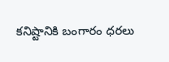కనిష్టానికి బంగారం ధరలు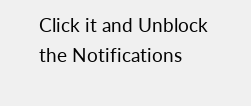Click it and Unblock the Notifications